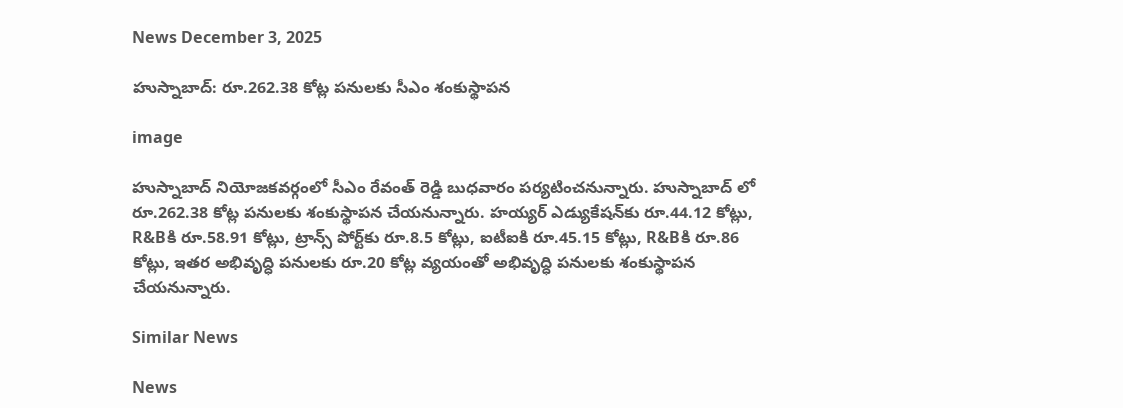News December 3, 2025

హుస్నాబాద్: రూ.262.38 కోట్ల పనులకు సీఎం శంకుస్థాపన

image

హుస్నాబాద్ నియోజకవర్గంలో సీఎం రేవంత్ రెడ్డి బుధవారం పర్యటించనున్నారు. హుస్నాబాద్ లో రూ.262.38 కోట్ల పనులకు శంకుస్థాపన చేయనున్నారు. హయ్యర్ ఎడ్యుకేషన్‌కు రూ.44.12 కోట్లు, R&Bకి రూ.58.91 కోట్లు, ట్రాన్స్ పోర్ట్‌కు రూ.8.5 కోట్లు, ఐటీఐకి రూ.45.15 కోట్లు, R&Bకి రూ.86 కోట్లు, ఇతర అభివృద్ధి పనులకు రూ.20 కోట్ల వ్యయంతో అభివృద్ధి పనులకు శంకుస్థాపన చేయనున్నారు.

Similar News

News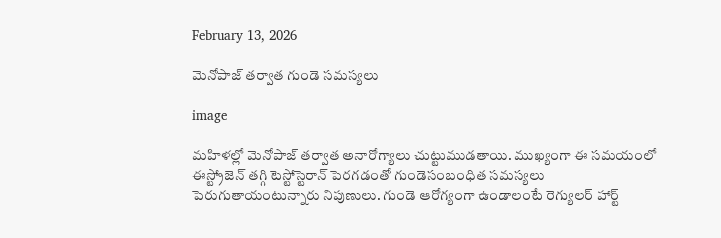February 13, 2026

మెనోపాజ్ తర్వాత గుండె సమస్యలు

image

మహిళల్లో మెనోపాజ్ తర్వాత అనారోగ్యాలు చుట్టుముడతాయి. ముఖ్యంగా ఈ సమయంలో ఈస్ట్రోజెన్ తగ్గి టెస్టోస్టెరాన్ పెరగడంతో గుండెసంబంధిత సమస్యలు పెరుగుతాయంటున్నారు నిపుణులు. గుండె ఆరోగ్యంగా ఉండాలంటే రెగ్యులర్ హార్ట్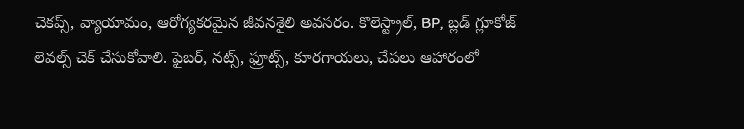చెకప్స్, వ్యాయామం, ఆరోగ్యకరమైన జీవనశైలి అవసరం. కొలెస్ట్రాల్, BP, బ్లడ్ గ్లూకోజ్ లెవల్స్ చెక్ చేసుకోవాలి. ఫైబర్, నట్స్, ఫ్రూట్స్, కూరగాయలు, చేపలు ఆహారంలో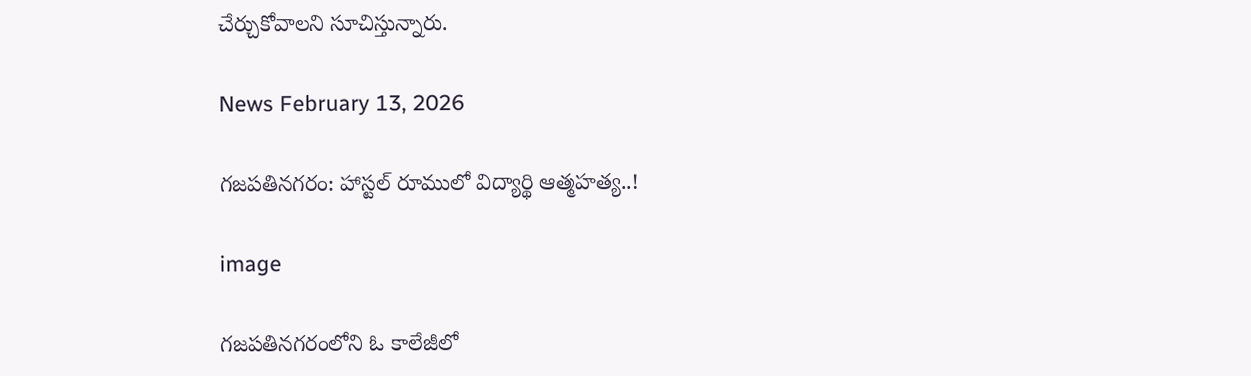చేర్చుకోవాలని సూచిస్తున్నారు.

News February 13, 2026

గజపతినగరం: హాస్టల్ రూములో విద్యార్థి ఆత్మహత్య..!

image

గజపతినగరంలోని ఓ కాలేజీలో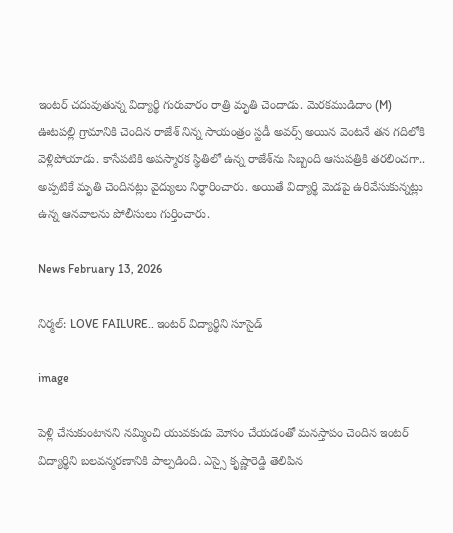ఇంటర్ చదువుతున్న విద్యార్థి గురువారం రాత్రి మృతి చెందాడు. మెరకముడిదాం (M) ఊటపల్లి గ్రామానికి చెందిన రాజేశ్ నిన్న సాయంత్రం స్టడీ అవర్స్ అయిన వెంటనే తన గదిలోకి వెళ్లిపోయాడు. కాసేపటికి అపస్మారక స్థితిలో ఉన్న రాజేశ్‌ను సిబ్బంది ఆసుపత్రికి తరలించగా.. అప్పటికే మృతి చెందినట్లు వైద్యులు నిర్ధారించారు. అయితే విద్యార్థి మెడపై ఉరివేసుకున్నట్లు ఉన్న ఆనవాలను పోలీసులు గుర్తించారు.

News February 13, 2026

నిర్మల్: LOVE FAILURE.. ఇంటర్ విద్యార్థిని సూసైడ్

image

పెళ్లి చేసుకుంటానని నమ్మించి యువకుడు మోసం చేయడంతో మనస్తాపం చెందిన ఇంటర్ విద్యార్థిని బలవన్మరణానికి పాల్పడింది. ఎస్సై కృష్ణారెడ్డి తెలిపిన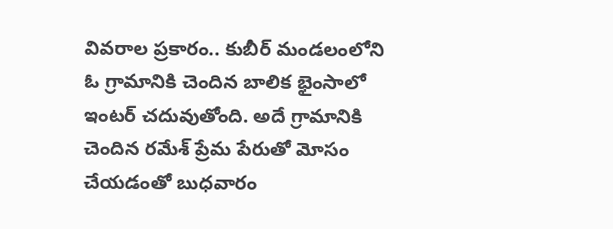వివరాల ప్రకారం.. కుబీర్ మండలంలోని ఓ గ్రామానికి చెందిన బాలిక భైంసాలో ఇంటర్ చదువుతోంది. అదే గ్రామానికి చెందిన రమేశ్ ప్రేమ పేరుతో మోసం చేయడంతో బుధవారం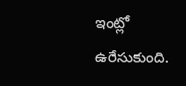ఇంట్లో ఉరేసుకుంది.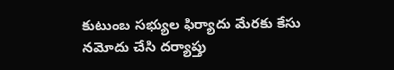కుటుంబ సభ్యుల ఫిర్యాదు మేరకు కేసు నమోదు చేసి దర్యాప్తు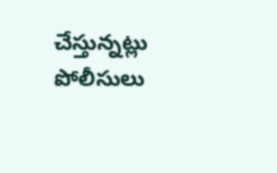చేస్తున్నట్లు పోలీసులు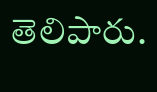తెలిపారు.